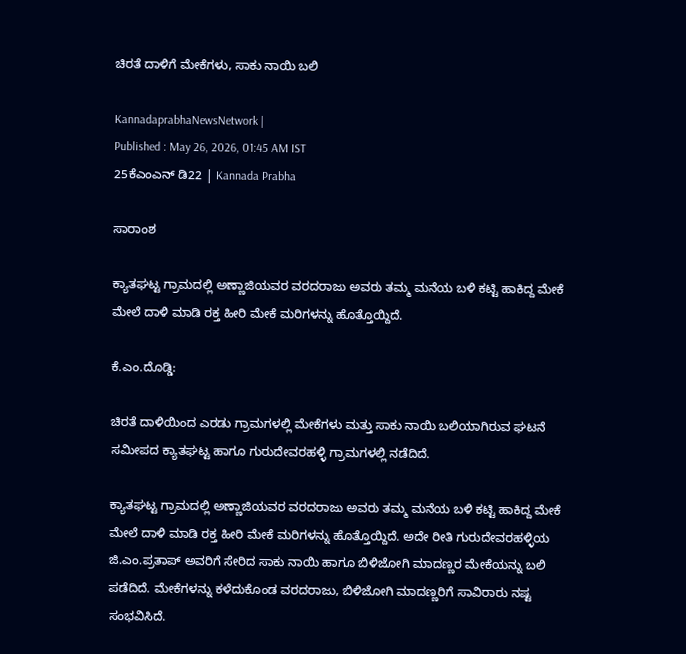ಚಿರತೆ ದಾಳಿಗೆ ಮೇಕೆಗಳು, ಸಾಕು ನಾಯಿ ಬಲಿ

KannadaprabhaNewsNetwork |
Published : May 26, 2026, 01:45 AM IST
25ಕೆಎಂಎನ್ ಡಿ22 | Kannada Prabha

ಸಾರಾಂಶ

ಕ್ಯಾತಘಟ್ಟ ಗ್ರಾಮದಲ್ಲಿ ಅಣ್ಣಾಜಿಯವರ ವರದರಾಜು ಅವರು ತಮ್ಮ ಮನೆಯ ಬಳಿ ಕಟ್ಟಿ ಹಾಕಿದ್ದ ಮೇಕೆ ಮೇಲೆ ದಾಳಿ ಮಾಡಿ ರಕ್ತ ಹೀರಿ ಮೇಕೆ ಮರಿಗಳನ್ನು ಹೊತ್ತೊಯ್ದಿದೆ.

ಕೆ.ಎಂ.ದೊಡ್ಡಿ:

ಚಿರತೆ ದಾಳಿಯಿಂದ ಎರಡು ಗ್ರಾಮಗಳಲ್ಲಿ ಮೇಕೆಗಳು ಮತ್ತು ಸಾಕು ನಾಯಿ ಬಲಿಯಾಗಿರುವ ಘಟನೆ ಸಮೀಪದ ಕ್ಯಾತಘಟ್ಟ ಹಾಗೂ ಗುರುದೇವರಹಳ್ಳಿ ಗ್ರಾಮಗಳಲ್ಲಿ ನಡೆದಿದೆ.

ಕ್ಯಾತಘಟ್ಟ ಗ್ರಾಮದಲ್ಲಿ ಅಣ್ಣಾಜಿಯವರ ವರದರಾಜು ಅವರು ತಮ್ಮ ಮನೆಯ ಬಳಿ ಕಟ್ಟಿ ಹಾಕಿದ್ದ ಮೇಕೆ ಮೇಲೆ ದಾಳಿ ಮಾಡಿ ರಕ್ತ ಹೀರಿ ಮೇಕೆ ಮರಿಗಳನ್ನು ಹೊತ್ತೊಯ್ದಿದೆ. ಅದೇ ರೀತಿ ಗುರುದೇವರಹಳ್ಳಿಯ ಜಿ.ಎಂ.ಪ್ರತಾಪ್ ಅವರಿಗೆ ಸೇರಿದ ಸಾಕು ನಾಯಿ ಹಾಗೂ ಬಿಳಿಜೋಗಿ ಮಾದಣ್ಣರ ಮೇಕೆಯನ್ನು ಬಲಿ ಪಡೆದಿದೆ. ಮೇಕೆಗಳನ್ನು ಕಳೆದುಕೊಂಡ ವರದರಾಜು, ಬಿಳಿಜೋಗಿ ಮಾದಣ್ಣರಿಗೆ ಸಾವಿರಾರು ನಷ್ಟ ಸಂಭವಿಸಿದೆ.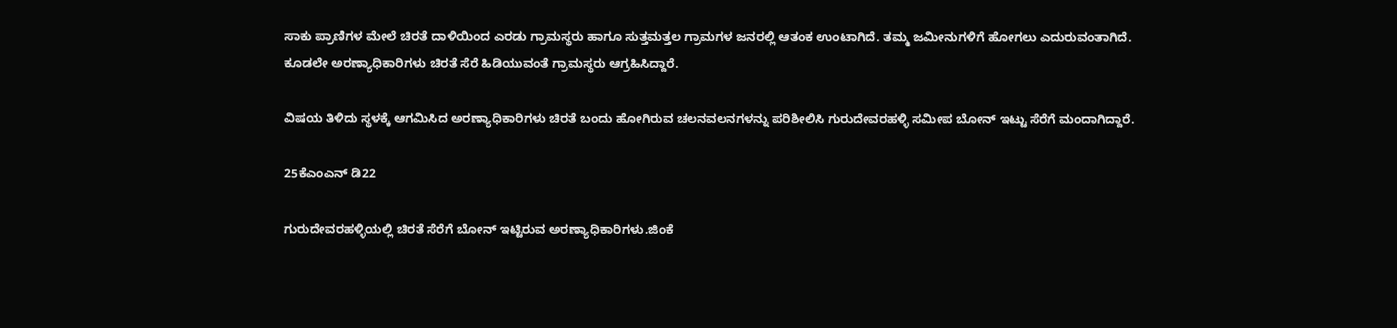ಸಾಕು ಪ್ರಾಣಿಗಳ ಮೇಲೆ ಚಿರತೆ ದಾಳಿಯಿಂದ ಎರಡು ಗ್ರಾಮಸ್ಥರು ಹಾಗೂ ಸುತ್ತಮತ್ತಲ ಗ್ರಾಮಗಳ ಜನರಲ್ಲಿ ಆತಂಕ ಉಂಟಾಗಿದೆ. ತಮ್ಮ ಜಮೀನುಗಳಿಗೆ ಹೋಗಲು ಎದುರುವಂತಾಗಿದೆ. ಕೂಡಲೇ ಅರಣ್ಯಾಧಿಕಾರಿಗಳು ಚಿರತೆ ಸೆರೆ ಹಿಡಿಯುವಂತೆ ಗ್ರಾಮಸ್ಥರು ಆಗ್ರಹಿಸಿದ್ದಾರೆ.

ವಿಷಯ ತಿಳಿದು ಸ್ಥಳಕ್ಕೆ ಆಗಮಿಸಿದ ಅರಣ್ಯಾಧಿಕಾರಿಗಳು ಚಿರತೆ ಬಂದು ಹೋಗಿರುವ ಚಲನವಲನಗಳನ್ನು ಪರಿಶೀಲಿಸಿ ಗುರುದೇವರಹಳ್ಳಿ ಸಮೀಪ ಬೋನ್ ಇಟ್ಟು ಸೆರೆಗೆ ಮಂದಾಗಿದ್ದಾರೆ.

25ಕೆಎಂಎನ್ ಡಿ22

ಗುರುದೇವರಹಳ್ಳಿಯಲ್ಲಿ ಚಿರತೆ ಸೆರೆಗೆ ಬೋನ್ ಇಟ್ಟಿರುವ ಅರಣ್ಯಾಧಿಕಾರಿಗಳು.ಜಿಂಕೆ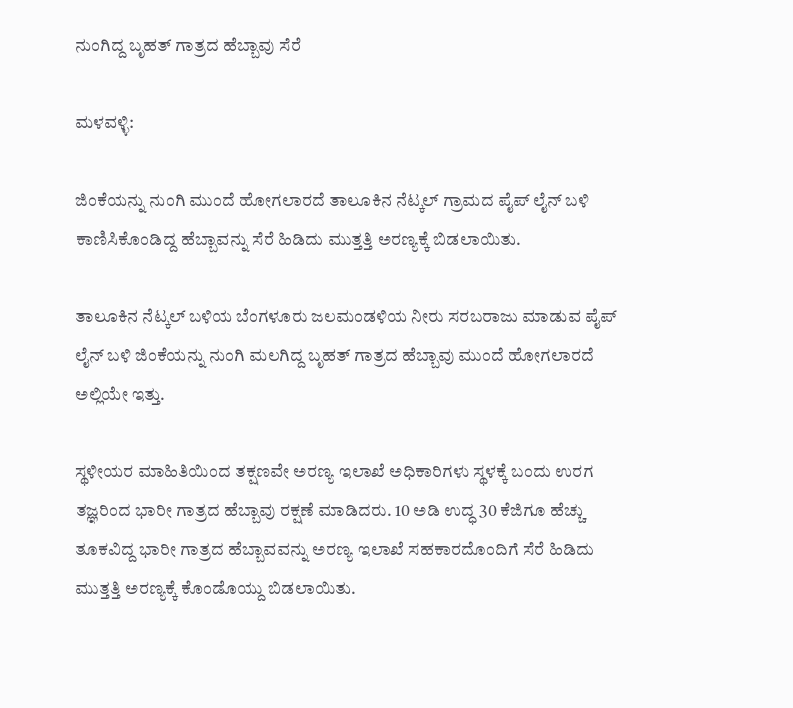ನುಂಗಿದ್ದ ಬೃಹತ್ ಗಾತ್ರದ ಹೆಬ್ಬಾವು ಸೆರೆ

ಮಳವಳ್ಳಿ:

ಜಿಂಕೆಯನ್ನು ನುಂಗಿ ಮುಂದೆ ಹೋಗಲಾರದೆ ತಾಲೂಕಿನ ನೆಟ್ಕಲ್ ಗ್ರಾಮದ ಪೈಪ್ ಲೈನ್ ಬಳಿ ಕಾಣಿಸಿಕೊಂಡಿದ್ದ ಹೆಬ್ಬಾವನ್ನು ಸೆರೆ ಹಿಡಿದು ಮುತ್ತತ್ತಿ ಅರಣ್ಯಕ್ಕೆ ಬಿಡಲಾಯಿತು.

ತಾಲೂಕಿನ ನೆಟ್ಕಲ್ ಬಳಿಯ ಬೆಂಗಳೂರು ಜಲಮಂಡಳಿಯ ನೀರು ಸರಬರಾಜು ಮಾಡುವ ಪೈಪ್ ಲೈನ್ ಬಳಿ ಜಿಂಕೆಯನ್ನು ನುಂಗಿ ಮಲಗಿದ್ದ ಬೃಹತ್ ಗಾತ್ರದ ಹೆಬ್ಬಾವು ಮುಂದೆ ಹೋಗಲಾರದೆ ಅಲ್ಲಿಯೇ ಇತ್ತು.

ಸ್ಥಳೀಯರ ಮಾಹಿತಿಯಿಂದ ತಕ್ಷಣವೇ ಅರಣ್ಯ ಇಲಾಖೆ ಅಧಿಕಾರಿಗಳು ಸ್ಥಳಕ್ಕೆ ಬಂದು ಉರಗ ತಜ್ಞರಿಂದ ಭಾರೀ ಗಾತ್ರದ ಹೆಬ್ಬಾವು ರಕ್ಷಣೆ ಮಾಡಿದರು. 10 ಅಡಿ ಉದ್ಧ 30 ಕೆಜಿಗೂ ಹೆಚ್ಚು ತೂಕವಿದ್ದ ಭಾರೀ ಗಾತ್ರದ ಹೆಬ್ಬಾವವನ್ನು ಅರಣ್ಯ ಇಲಾಖೆ ಸಹಕಾರದೊಂದಿಗೆ ಸೆರೆ ಹಿಡಿದು ಮುತ್ತತ್ತಿ ಅರಣ್ಯಕ್ಕೆ ಕೊಂಡೊಯ್ದು ಬಿಡಲಾಯಿತು.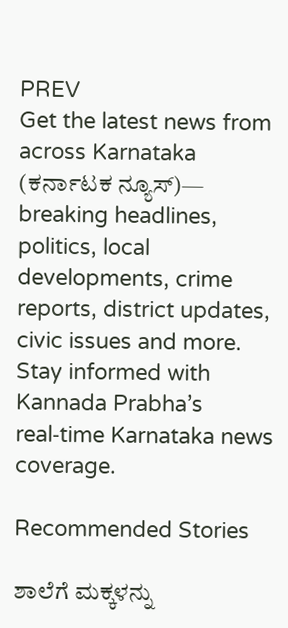PREV
Get the latest news from across Karnataka (ಕರ್ನಾಟಕ ನ್ಯೂಸ್)— breaking headlines, politics, local developments, crime reports, district updates, civic issues and more. Stay informed with Kannada Prabha’s real‑time Karnataka news coverage.

Recommended Stories

ಶಾಲೆಗೆ ಮಕ್ಕಳನ್ನು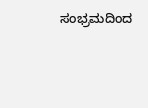ಸಂಭ್ರಮದಿಂದ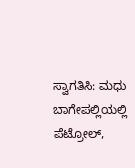ಸ್ವಾಗತಿಸಿ: ಮಧು
ಬಾಗೇಪಲ್ಲಿಯಲ್ಲಿ ಪೆಟ್ರೋಲ್,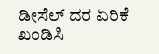ಡೀಸೆಲ್ ದರ ಏರಿಕೆ ಖಂಡಿಸಿ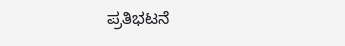ಪ್ರತಿಭಟನೆ